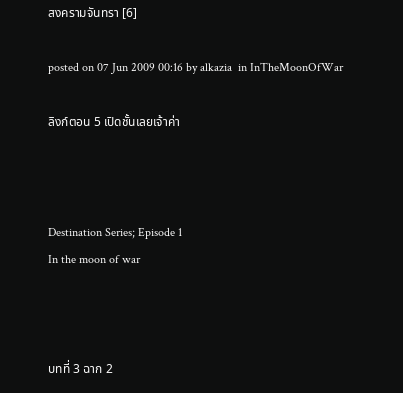สงครามจันทรา [6]

posted on 07 Jun 2009 00:16 by alkazia  in InTheMoonOfWar

ลิงก์ตอน 5 เปิดชั้นเลยเจ้าค่า



Destination Series; Episode 1
In the moon of war



บทที่ 3 ฉาก 2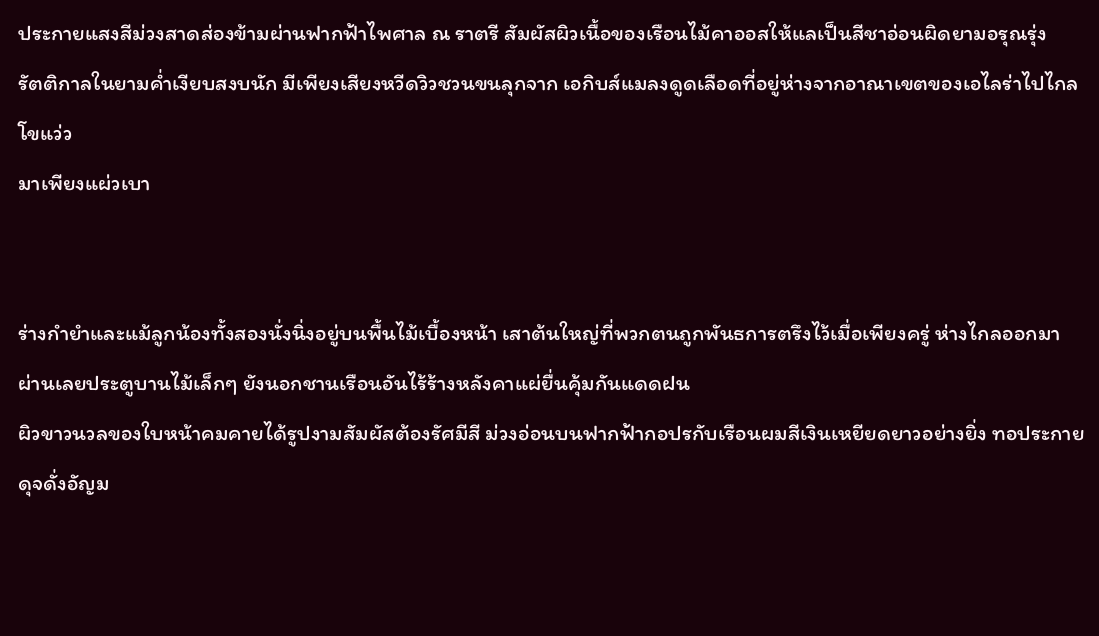ประกายแสงสีม่วงสาดส่องข้ามผ่านฟากฟ้าไพศาล ณ ราตรี สัมผัสผิวเนื้อของเรือนไม้คาออสให้แลเป็นสีชาอ่อนผิดยามอรุณรุ่ง
รัตติกาลในยามค่ำเงียบสงบนัก มีเพียงเสียงหวีดวิวชวนขนลุกจาก เอกิบส์แมลงดูดเลือดที่อยู่ห่างจากอาณาเขตของเอไลร่าไปไกลโขแว่ว
มาเพียงแผ่วเบา


ร่างกำยำและแม้ลูกน้องทั้งสองนั่งนิ่งอยู่บนพื้นไม้เบื้องหน้า เสาต้นใหญ่ที่พวกตนถูกพันธการตรึงไว้เมื่อเพียงครู่ ห่างไกลออกมา
ผ่านเลยประตูบานไม้เล็กๆ ยังนอกชานเรือนอันไร้ร้างหลังคาแผ่ยื่นคุ้มกันแดดฝน
ผิวขาวนวลของใบหน้าคมคายได้รูปงามสัมผัสต้องรัศมีสี ม่วงอ่อนบนฟากฟ้ากอปรกับเรือนผมสีเงินเหยียดยาวอย่างยิ่ง ทอประกายดุจดั่งอัญม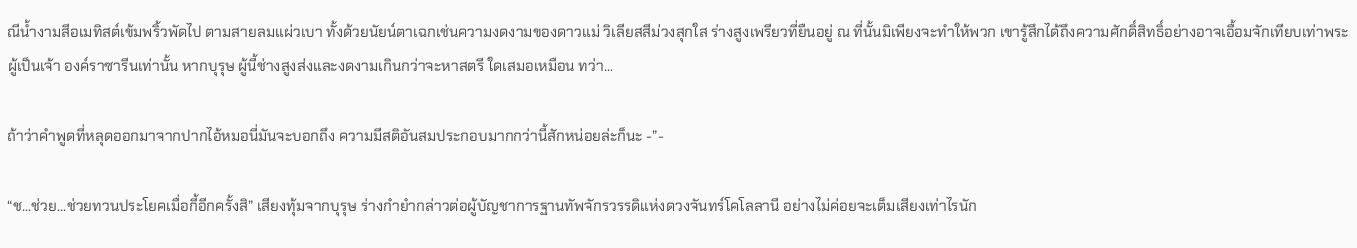ณีน้ำงามสีอเมทิสต์เข้มพริ้วพัดไป ตามสายลมแผ่วเบา ทั้งด้วยนัยน์ตาเฉกเช่นความงดงามของดาวแม่ วิเลียสสีม่วงสุกใส ร่างสูงเพรียวที่ยืนอยู่ ณ ที่นั้นมิเพียงจะทำให้พวก เขารู้สึกได้ถึงความศักดิ์สิทธิ์อย่างอาจเอื้อมจักเทียบเท่าพระผู้เป็นเจ้า องค์ราซารีนเท่านั้น หากบุรุษ ผู้นี้ช่างสูงส่งและงดงามเกินกว่าจะหาสตรี ใดเสมอเหมือน ทว่า...

ถ้าว่าคำพูดที่หลุดออกมาจากปากไอ้หมอนี่มันจะบอกถึง ความมีสติอันสมประกอบมากกว่านี้สักหน่อยล่ะก็นะ -”-

“ช...ช่วย...ช่วยทวนประโยคเมื่อกี้อีกครั้งสิ” เสียงทุ้มจากบุรุษ ร่างกำยำกล่าวต่อผู้บัญชาการฐานทัพจักรวรรดิแห่งดวงจันทร์โคโลลานี อย่างไม่ค่อยจะเต็มเสียงเท่าไรนัก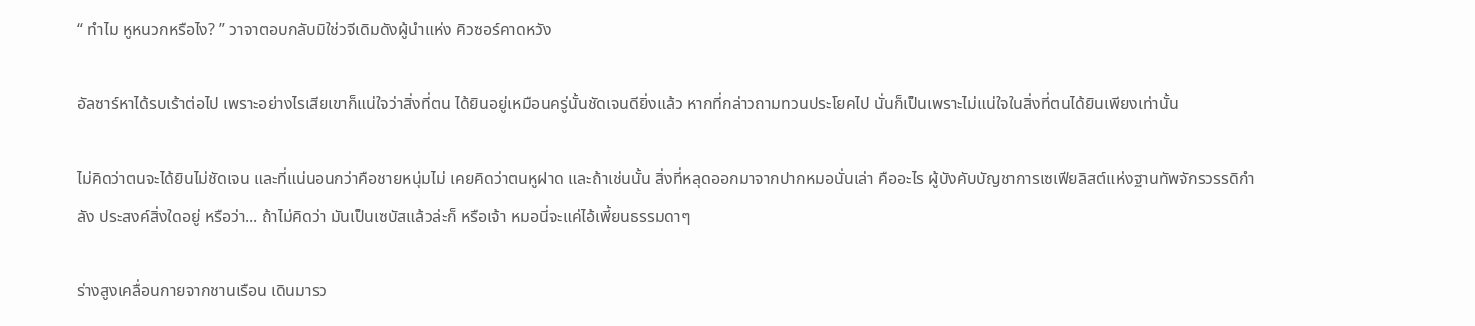“ ทำไม หูหนวกหรือไง? ” วาจาตอบกลับมิใช่วจีเดิมดังผู้นำแห่ง คิวซอร์คาดหวัง

อัลซาร์หาได้รบเร้าต่อไป เพราะอย่างไรเสียเขาก็แน่ใจว่าสิ่งที่ตน ได้ยินอยู่เหมือนครู่นั้นชัดเจนดียิ่งแล้ว หากที่กล่าวถามทวนประโยคไป นั่นก็เป็นเพราะไม่แน่ใจในสิ่งที่ตนได้ยินเพียงเท่านั้น

ไม่คิดว่าตนจะได้ยินไม่ชัดเจน และที่แน่นอนกว่าคือชายหนุ่มไม่ เคยคิดว่าตนหูฝาด และถ้าเช่นนั้น สิ่งที่หลุดออกมาจากปากหมอนั่นเล่า คืออะไร ผู้บังคับบัญชาการเซเฟียลิสต์แห่งฐานทัพจักรวรรดิกำลัง ประสงค์สิ่งใดอยู่ หรือว่า... ถ้าไม่คิดว่า มันเป็นเซบัสแล้วล่ะก็ หรือเจ้า หมอนี่จะแค่ไอ้เพี้ยนธรรมดาๆ

ร่างสูงเคลื่อนกายจากชานเรือน เดินมารว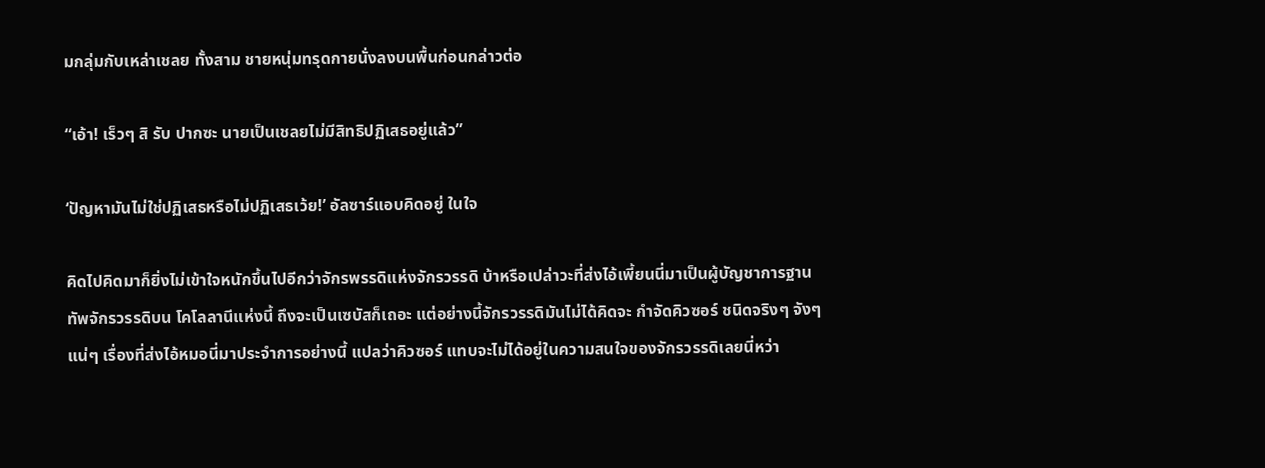มกลุ่มกับเหล่าเชลย ทั้งสาม ชายหนุ่มทรุดกายนั่งลงบนพื้นก่อนกล่าวต่อ

“เอ้า! เร็วๆ สิ รับ ปากซะ นายเป็นเชลยไม่มีสิทธิปฏิเสธอยู่แล้ว”

‘ปัญหามันไม่ใช่ปฏิเสธหรือไม่ปฏิเสธเว้ย!’ อัลซาร์แอบคิดอยู่ ในใจ

คิดไปคิดมาก็ยิ่งไม่เข้าใจหนักขึ้นไปอีกว่าจักรพรรดิแห่งจักรวรรดิ บ้าหรือเปล่าวะที่ส่งไอ้เพี้ยนนี่มาเป็นผู้บัญชาการฐานทัพจักรวรรดิบน โคโลลานีแห่งนี้ ถึงจะเป็นเซบัสก็เถอะ แต่อย่างนี้จักรวรรดิมันไม่ได้คิดจะ กำจัดคิวซอร์ ชนิดจริงๆ จังๆ แน่ๆ เรื่องที่ส่งไอ้หมอนี่มาประจำการอย่างนี้ แปลว่าคิวซอร์ แทบจะไม่ได้อยู่ในความสนใจของจักรวรรดิเลยนี่หว่า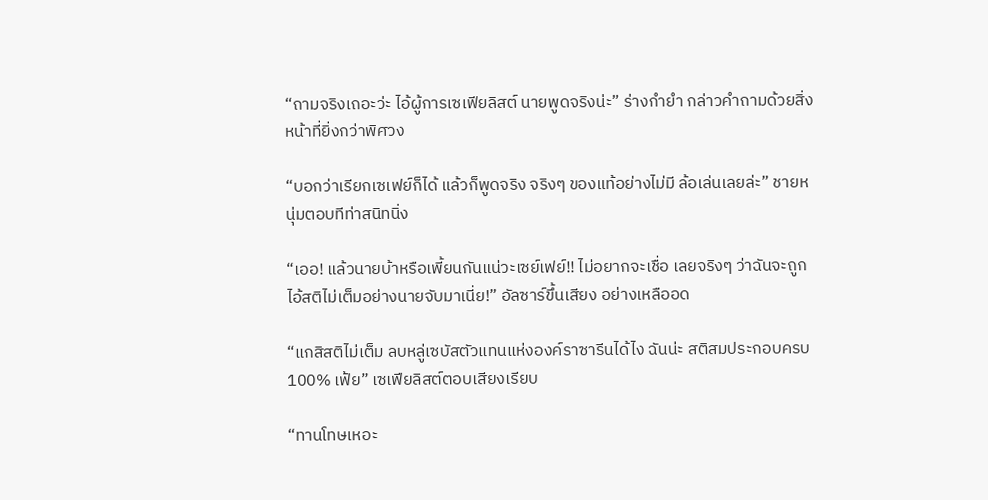“ถามจริงเถอะว่ะ ไอ้ผู้การเซเฟียลิสต์ นายพูดจริงน่ะ” ร่างกำยำ กล่าวคำถามด้วยสิ่งหน้าที่ยิ่งกว่าพิศวง

“บอกว่าเรียกเซเฟย์ก็ได้ แล้วก็พูดจริง จริงๆ ของแท้อย่างไม่มี ล้อเล่นเลยล่ะ” ชายหนุ่มตอบทีท่าสนิทนิ่ง

“เออ! แล้วนายบ้าหรือเพี้ยนกันแน่วะเซย์เฟย์!! ไม่อยากจะเชื่อ เลยจริงๆ ว่าฉันจะถูกไอ้สติไม่เต็มอย่างนายจับมาเนี่ย!” อัลซาร์ขึ้นเสียง อย่างเหลืออด

“แกสิสติไม่เต็ม ลบหลู่เซบัสตัวแทนแห่งองค์ราซารีนได้ไง ฉันน่ะ สติสมประกอบครบ 100% เฟ้ย” เซเฟียลิสต์ตอบเสียงเรียบ

“ทานโทษเหอะ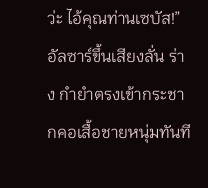ว่ะ ไอ้คุณท่านเซบัส!” อัลซาร์ขึ้นเสียงลั่น ร่าง กำยำตรงเข้ากระชากคอเสื้อชายหนุ่มทันที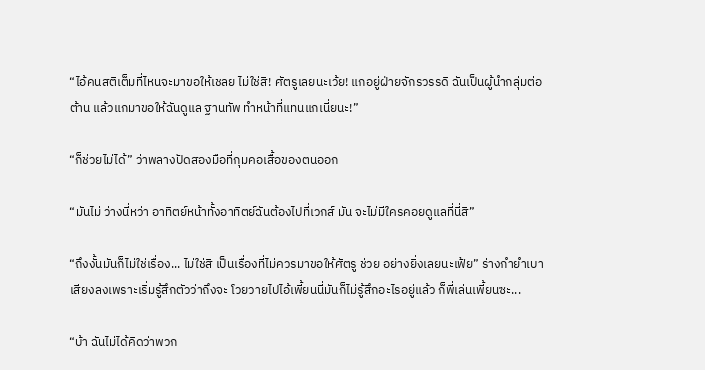“ไอ้คนสติเต็มที่ไหนจะมาขอให้เชลย ไม่ใช่สิ! ศัตรูเลยนะเว้ย! แกอยู่ฝ่ายจักรวรรดิ ฉันเป็นผู้นำกลุ่มต่อต้าน แล้วแกมาขอให้ฉันดูแล ฐานทัพ ทำหน้าที่แทนแกเนี่ยนะ!”

“ก็ช่วยไม่ได้” ว่าพลางปัดสองมือที่กุมคอเสื้อของตนออก

“มันไม่ ว่างนี่หว่า อาทิตย์หน้าทั้งอาทิตย์ฉันต้องไปที่เวกส์ มัน จะไม่มีใครคอยดูแลที่นี่สิ”

“ถึงงั้นมันก็ไม่ใช่เรื่อง... ไม่ใช่สิ เป็นเรื่องที่ไม่ควรมาขอให้ศัตรู ช่วย อย่างยิ่งเลยนะเฟ้ย” ร่างกำยำเบาเสียงลงเพราะเริ่มรู้สึกตัวว่าถึงจะ โวยวายไปไอ้เพี้ยนนี่มันก็ไม่รู้สึกอะไรอยู่แล้ว ก็พี่เล่นเพี้ยนซะ...

“บ้า ฉันไม่ได้คิดว่าพวก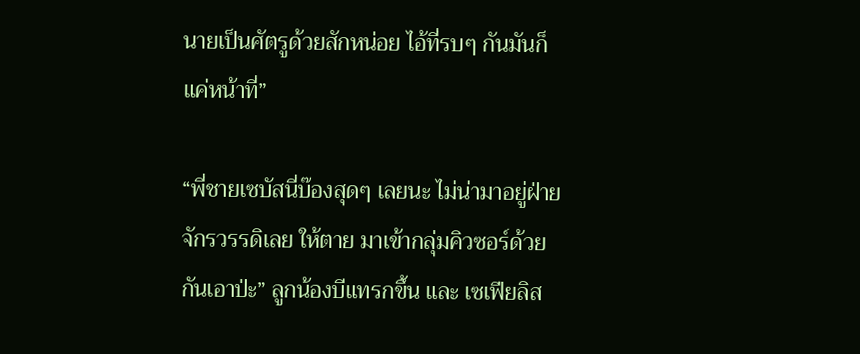นายเป็นศัตรูด้วยสักหน่อย ไอ้ที่รบๆ กันมันก็แค่หน้าที่”

“พี่ชายเซบัสนี่บ๊องสุดๆ เลยนะ ไม่น่ามาอยู่ฝ่ายจักรวรรดิเลย ให้ตาย มาเข้ากลุ่มคิวซอร์ด้วยกันเอาป่ะ” ลูกน้องบีแทรกขึ้น และ เซเฟียลิส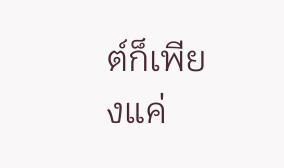ต์ก็เพียงแค่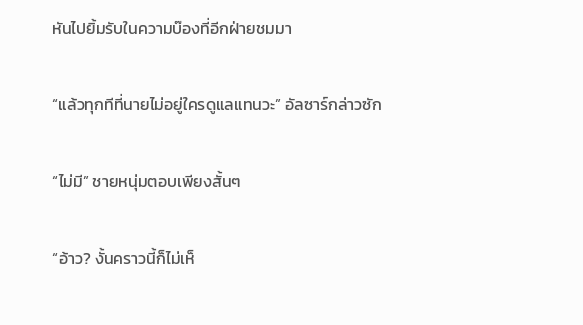หันไปยิ้มรับในความบ๊องที่อีกฝ่ายชมมา

“แล้วทุกทีที่นายไม่อยู่ใครดูแลแทนวะ” อัลซาร์กล่าวซัก

“ไม่มี” ชายหนุ่มตอบเพียงสั้นๆ

“อ้าว? งั้นคราวนี้ก็ไม่เห็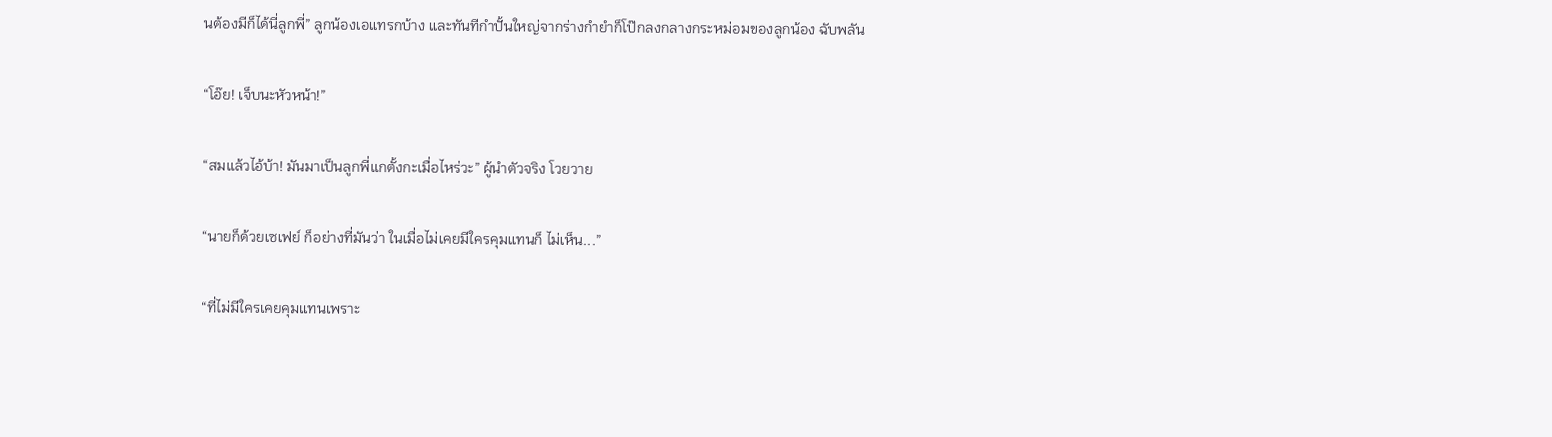นต้องมีก็ได้นี่ลูกพี่” ลูกน้องเอแทรกบ้าง และทันทีกำปั้นใหญ่จากร่างกำยำก็โป๊กลงกลางกระหม่อมของลูกน้อง ฉับพลัน

“โอ๊ย! เจ็บนะหัวหน้า!”

“สมแล้วไอ้บ้า! มันมาเป็นลูกพี่แกตั้งกะเมื่อไหร่วะ” ผู้นำตัวจริง โวยวาย

“นายก็ด้วยเซเฟย์ ก็อย่างที่มันว่า ในเมื่อไม่เคยมีใครคุมแทนก็ ไม่เห็น...”

“ที่ไม่มีใครเคยคุมแทนเพราะ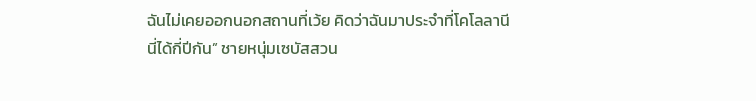ฉันไม่เคยออกนอกสถานที่เว้ย คิดว่าฉันมาประจำที่โคโลลานีนี่ได้กี่ปีกัน” ชายหนุ่มเซบัสสวน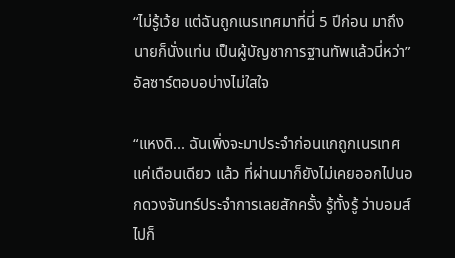“ไม่รู้เว้ย แต่ฉันถูกเนรเทศมาที่นี่ 5 ปีก่อน มาถึงนายก็นั่งแท่น เป็นผู้บัญชาการฐานทัพแล้วนี่หว่า” อัลซาร์ตอบอบ่างไม่ใสใจ

“แหงดิ... ฉันเพิ่งจะมาประจำก่อนแกถูกเนรเทศแค่เดือนเดียว แล้ว ที่ผ่านมาก็ยังไม่เคยออกไปนอกดวงจันทร์ประจำการเลยสักครั้ง รู้ทั้งรู้ ว่าบอมส์ไปก็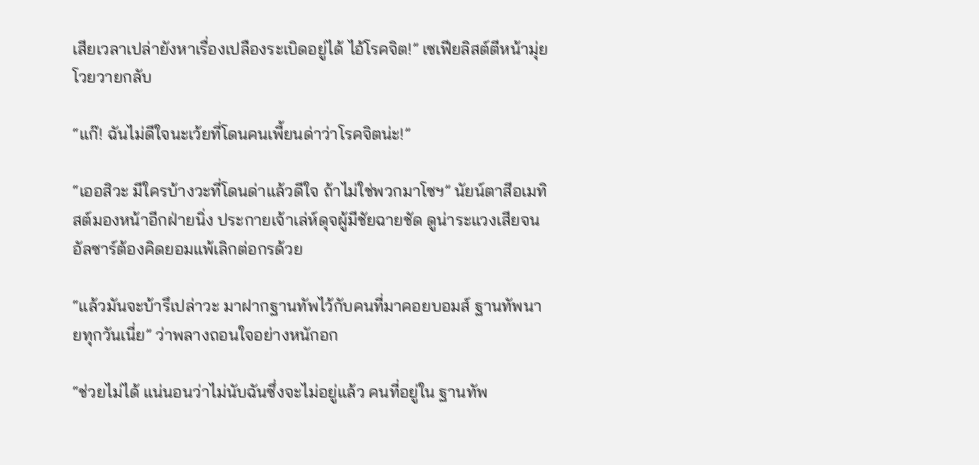เสียเวลาเปล่ายังหาเรื่องเปลืองระเบิดอยู่ได้ ไอ้โรคจิต!” เซเฟียลิสต์ตีหน้ามุ่ย โวยวายกลับ

“แก๊! ฉันไม่ดีใจนะเว้ยที่โดนคนเพี้ยนด่าว่าโรคจิตน่ะ!”

“เออสิวะ มีใครบ้างวะที่โดนด่าแล้วดีใจ ถ้าไม่ใช่พวกมาโซฯ” นัยน์ตาสีอเมทิสต์มองหน้าอีกฝ่ายนิ่ง ประกายเจ้าเล่ห์ดุจผู้มีชัยฉายชัด ดูน่าระแวงเสียจนอัลซาร์ต้องคิดยอมแพ้เลิกต่อกรด้วย

“แล้วมันจะบ้ารึเปล่าวะ มาฝากฐานทัพไว้กับคนที่มาคอยบอมส์ ฐานทัพนายทุกวันเนี่ย” ว่าพลางถอนใจอย่างหนักอก

“ช่วยไม่ได้ แน่นอนว่าไม่นับฉันซึ่งจะไม่อยู่แล้ว คนที่อยู่ใน ฐานทัพ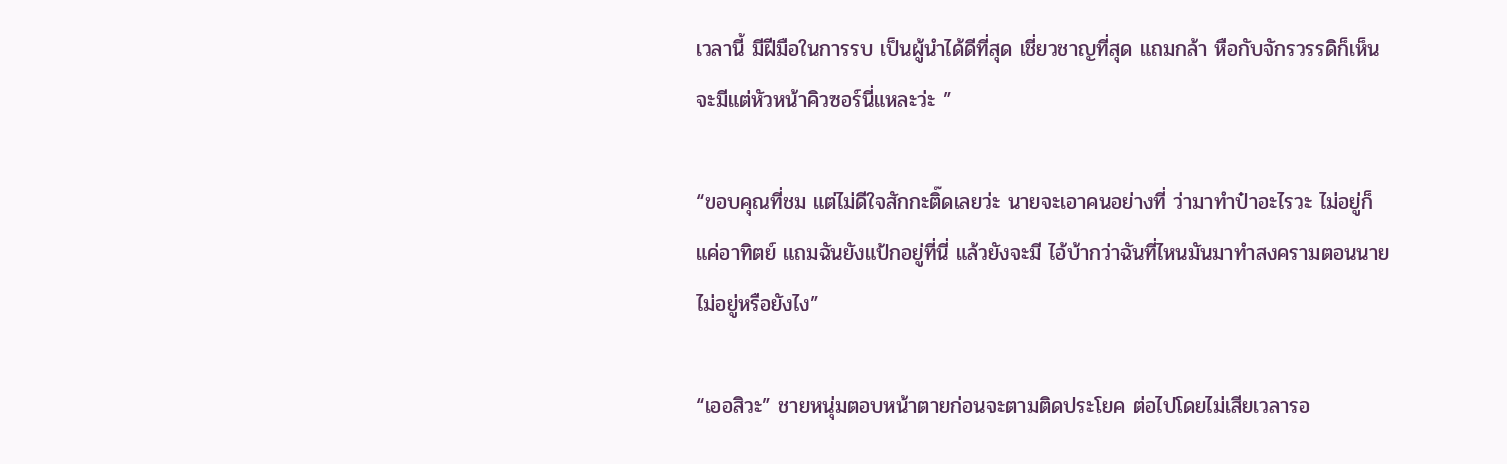เวลานี้ มีฝีมือในการรบ เป็นผู้นำได้ดีที่สุด เชี่ยวชาญที่สุด แถมกล้า หือกับจักรวรรดิก็เห็นจะมีแต่หัวหน้าคิวซอร์นี่แหละว่ะ ”

“ขอบคุณที่ชม แต่ไม่ดีใจสักกะติ๊ดเลยว่ะ นายจะเอาคนอย่างที่ ว่ามาทำป๋าอะไรวะ ไม่อยู่ก็แค่อาทิตย์ แถมฉันยังแป้กอยู่ที่นี่ แล้วยังจะมี ไอ้บ้ากว่าฉันที่ไหนมันมาทำสงครามตอนนายไม่อยู่หรือยังไง”

“เออสิวะ” ชายหนุ่มตอบหน้าตายก่อนจะตามติดประโยค ต่อไปโดยไม่เสียเวลารอ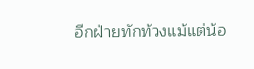อีกฝ่ายทักท้วงแม้แต่น้อ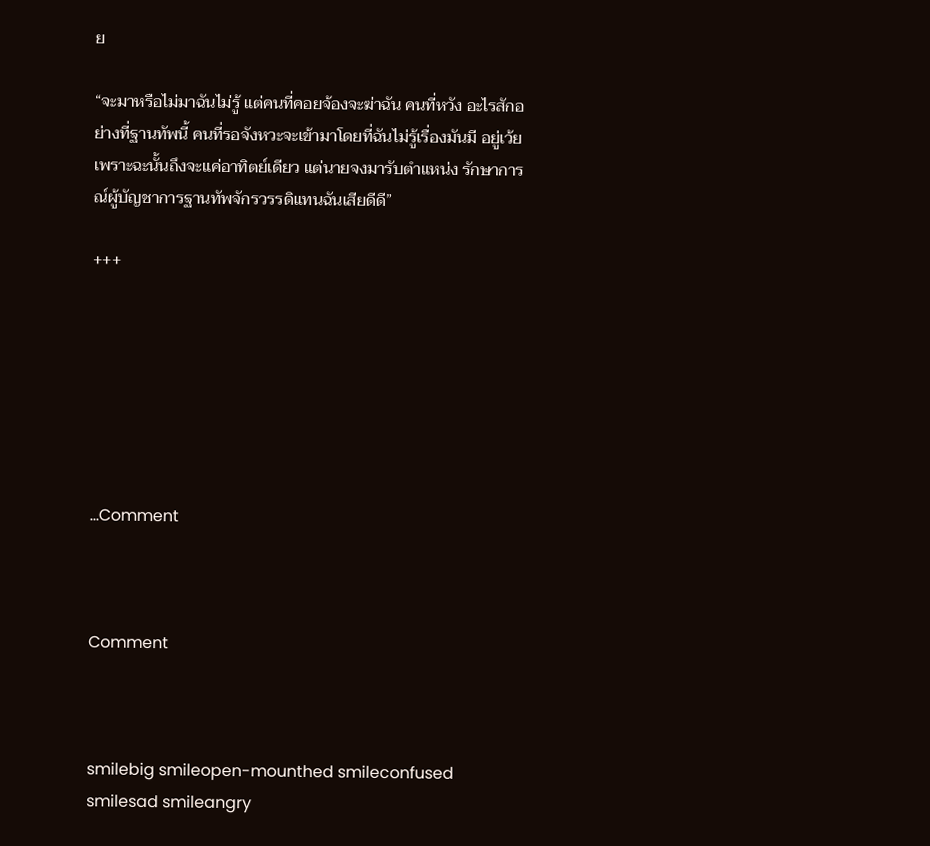ย

“จะมาหรือไม่มาฉันไม่รู้ แต่คนที่คอยจ้องจะฆ่าฉัน คนที่หวัง อะไรสักอย่างที่ฐานทัพนี้ คนที่รอจังหวะจะเข้ามาโดยที่ฉันไม่รู้เรื่องมันมี อยู่เว้ย เพราะฉะนั้นถึงจะแค่อาทิตย์เดียว แต่นายจงมารับตำแหน่ง รักษาการณ์ผู้บัญชาการฐานทัพจักรวรรดิแทนฉันเสียดีดี”

+++







...Comment



Comment



smilebig smileopen-mounthed smileconfused smilesad smileangry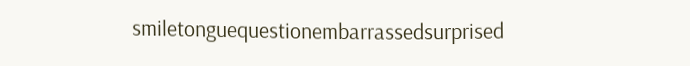smiletonguequestionembarrassedsurprised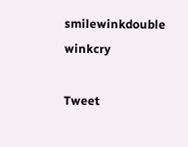smilewinkdouble winkcry

Tweet